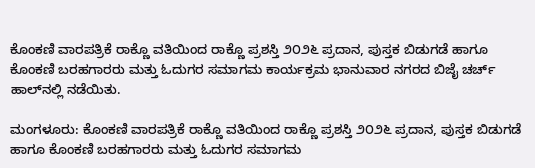ಕೊಂಕಣಿ ವಾರಪತ್ರಿಕೆ ರಾಕ್ಣೊ ವತಿಯಿಂದ ರಾಕ್ಣೊ ಪ್ರಶಸ್ತಿ ೨೦೨೬ ಪ್ರದಾನ, ಪುಸ್ತಕ ಬಿಡುಗಡೆ ಹಾಗೂ ಕೊಂಕಣಿ ಬರಹಗಾರರು ಮತ್ತು ಓದುಗರ ಸಮಾಗಮ ಕಾರ್ಯಕ್ರಮ ಭಾನುವಾರ ನಗರದ ಬಿಜೈ ಚರ್ಚ್ ಹಾಲ್‌ನಲ್ಲಿ ನಡೆಯಿತು.

ಮಂಗಳೂರು: ಕೊಂಕಣಿ ವಾರಪತ್ರಿಕೆ ರಾಕ್ಣೊ ವತಿಯಿಂದ ರಾಕ್ಣೊ ಪ್ರಶಸ್ತಿ ೨೦೨೬ ಪ್ರದಾನ, ಪುಸ್ತಕ ಬಿಡುಗಡೆ ಹಾಗೂ ಕೊಂಕಣಿ ಬರಹಗಾರರು ಮತ್ತು ಓದುಗರ ಸಮಾಗಮ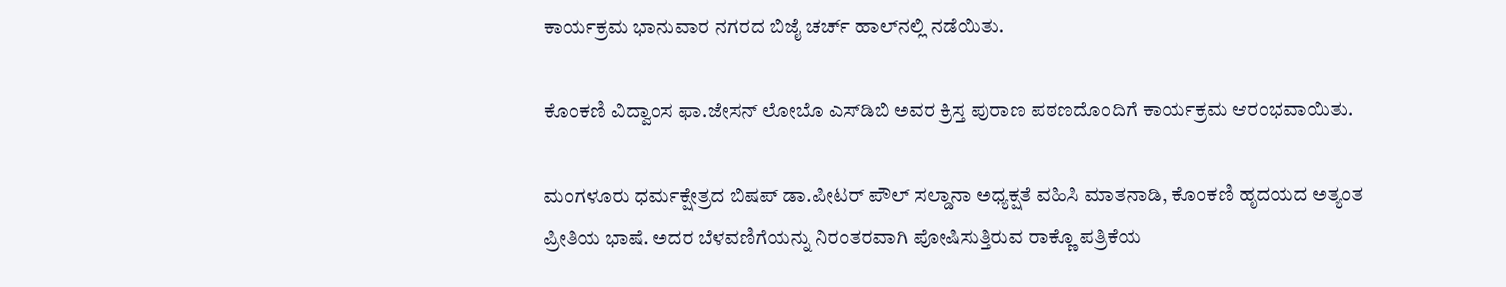ಕಾರ್ಯಕ್ರಮ ಭಾನುವಾರ ನಗರದ ಬಿಜೈ ಚರ್ಚ್ ಹಾಲ್‌ನಲ್ಲಿ ನಡೆಯಿತು.

ಕೊಂಕಣಿ ವಿದ್ವಾಂಸ ಫಾ.ಜೇಸನ್ ಲೋಬೊ ಎಸ್‌ಡಿಬಿ ಅವರ ಕ್ರಿಸ್ತ ಪುರಾಣ ಪಠಣದೊಂದಿಗೆ ಕಾರ್ಯಕ್ರಮ ಆರಂಭವಾಯಿತು.

ಮಂಗಳೂರು ಧರ್ಮಕ್ಷೇತ್ರದ ಬಿಷಪ್ ಡಾ.ಪೀಟರ್ ಪೌಲ್ ಸಲ್ಡಾನಾ ಅಧ್ಯಕ್ಷತೆ ವಹಿಸಿ ಮಾತನಾಡಿ, ಕೊಂಕಣಿ ಹೃದಯದ ಅತ್ಯಂತ ಪ್ರೀತಿಯ ಭಾಷೆ. ಅದರ ಬೆಳವಣಿಗೆಯನ್ನು ನಿರಂತರವಾಗಿ ಪೋಷಿಸುತ್ತಿರುವ ರಾಕ್ಣೊ ಪತ್ರಿಕೆಯ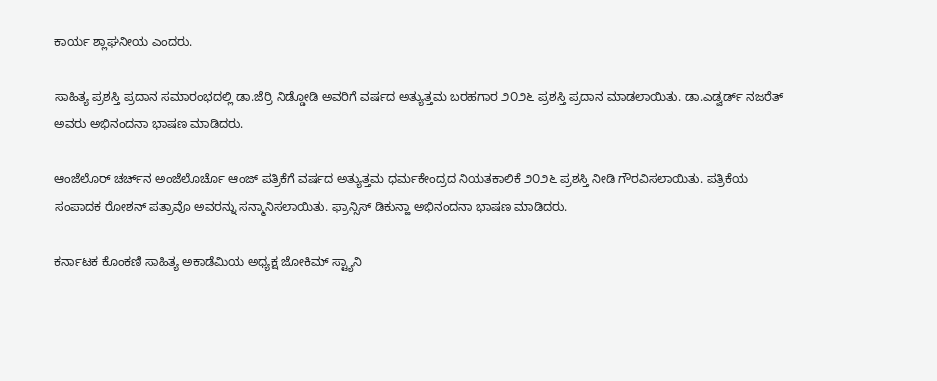ಕಾರ್ಯ ಶ್ಲಾಘನೀಯ ಎಂದರು.

ಸಾಹಿತ್ಯ ಪ್ರಶಸ್ತಿ ಪ್ರದಾನ ಸಮಾರಂಭದಲ್ಲಿ ಡಾ.ಜೆರ್ರಿ ನಿಡ್ಡೋಡಿ ಅವರಿಗೆ ವರ್ಷದ ಅತ್ಯುತ್ತಮ ಬರಹಗಾರ ೨೦೨೬ ಪ್ರಶಸ್ತಿ ಪ್ರದಾನ ಮಾಡಲಾಯಿತು. ಡಾ.ಎಡ್ವರ್ಡ್ ನಜರೆತ್ ಅವರು ಅಭಿನಂದನಾ ಭಾಷಣ ಮಾಡಿದರು.

ಆಂಜೆಲೊರ್ ಚರ್ಚ್‌ನ ಅಂಜೆಲೊರ್ಚೊ ಆಂಜ್‌ ಪತ್ರಿಕೆಗೆ ವರ್ಷದ ಅತ್ಯುತ್ತಮ ಧರ್ಮಕೇಂದ್ರದ ನಿಯತಕಾಲಿಕೆ ೨೦೨೬ ಪ್ರಶಸ್ತಿ ನೀಡಿ ಗೌರವಿಸಲಾಯಿತು. ಪತ್ರಿಕೆಯ ಸಂಪಾದಕ ರೋಶನ್ ಪತ್ರಾವೊ ಅವರನ್ನು ಸನ್ಮಾನಿಸಲಾಯಿತು. ಫ್ರಾನ್ಸಿಸ್ ಡಿಕುನ್ಹಾ ಅಭಿನಂದನಾ ಭಾಷಣ ಮಾಡಿದರು.

ಕರ್ನಾಟಕ ಕೊಂಕಣಿ ಸಾಹಿತ್ಯ ಅಕಾಡೆಮಿಯ ಅಧ್ಯಕ್ಷ ಜೋಕಿಮ್ ಸ್ಟ್ಯಾನಿ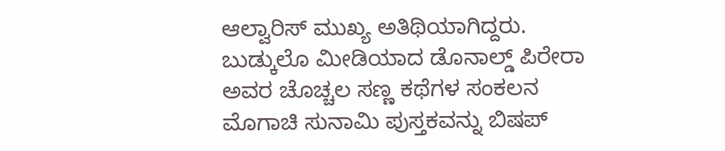ಆಲ್ವಾರಿಸ್ ಮುಖ್ಯ ಅತಿಥಿಯಾಗಿದ್ದರು. ಬುಡ್ಕುಲೊ ಮೀಡಿಯಾದ ಡೊನಾಲ್ಡ್ ಪಿರೇರಾ ಅವರ ಚೊಚ್ಚಲ ಸಣ್ಣ ಕಥೆಗಳ ಸಂಕಲನ ಮೊಗಾಚಿ ಸುನಾಮಿ ಪುಸ್ತಕವನ್ನು ಬಿಷಪ್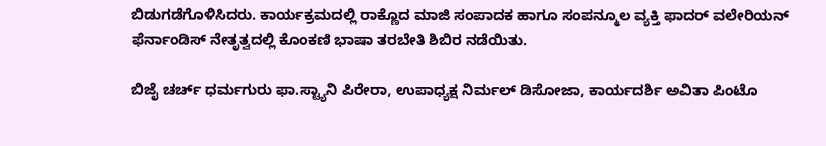ಬಿಡುಗಡೆಗೊಳಿಸಿದರು. ಕಾರ್ಯಕ್ರಮದಲ್ಲಿ ರಾಕ್ಣೊದ ಮಾಜಿ ಸಂಪಾದಕ ಹಾಗೂ ಸಂಪನ್ಮೂಲ ವ್ಯಕ್ತಿ ಫಾದರ್ ವಲೇರಿಯನ್ ಫೆರ್ನಾಂಡಿಸ್ ನೇತೃತ್ವದಲ್ಲಿ ಕೊಂಕಣಿ ಭಾಷಾ ತರಬೇತಿ ಶಿಬಿರ ನಡೆಯಿತು.

ಬಿಜೈ ಚರ್ಚ್‌ ಧರ್ಮಗುರು ಫಾ.ಸ್ಟ್ಯಾನಿ ಪಿರೇರಾ, ಉಪಾಧ್ಯಕ್ಷ ನಿರ್ಮಲ್ ಡಿಸೋಜಾ, ಕಾರ್ಯದರ್ಶಿ ಅವಿತಾ ಪಿಂಟೊ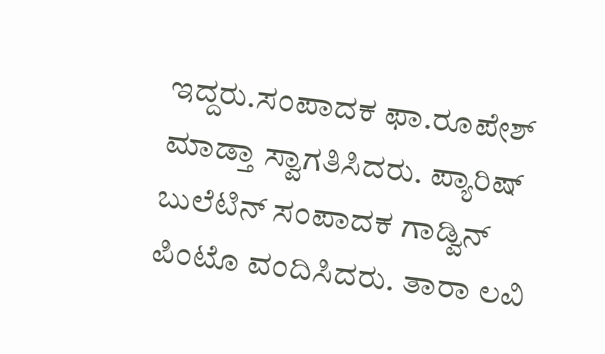ಇದ್ದರು.ಸಂಪಾದಕ ಫಾ.ರೂಪೇಶ್ ಮಾಡ್ತಾ ಸ್ವಾಗತಿಸಿದರು. ಪ್ಯಾರಿಷ್ ಬುಲೆಟಿನ್ ಸಂಪಾದಕ ಗಾಡ್ವಿನ್ ಪಿಂಟೊ ವಂದಿಸಿದರು. ತಾರಾ ಲವಿ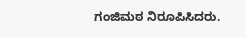ಗಂಜಿಮಠ ನಿರೂಪಿಸಿದರು.